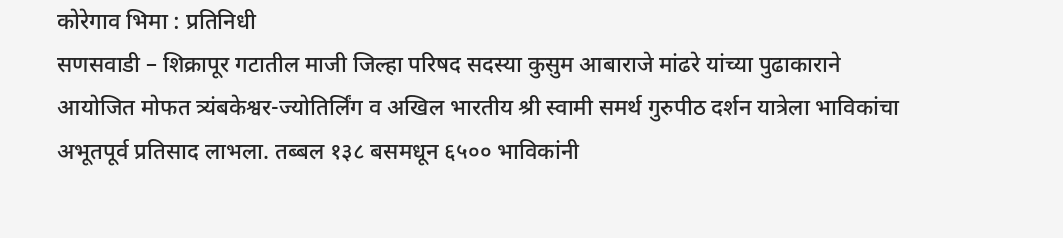कोरेगाव भिमा : प्रतिनिधी
सणसवाडी – शिक्रापूर गटातील माजी जिल्हा परिषद सदस्या कुसुम आबाराजे मांढरे यांच्या पुढाकाराने आयोजित मोफत त्र्यंबकेश्वर-ज्योतिर्लिंग व अखिल भारतीय श्री स्वामी समर्थ गुरुपीठ दर्शन यात्रेला भाविकांचा अभूतपूर्व प्रतिसाद लाभला. तब्बल १३८ बसमधून ६५०० भाविकांनी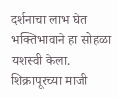दर्शनाचा लाभ घेत भक्तिभावाने हा सोहळा यशस्वी केला.
शिक्रापूरच्या माजी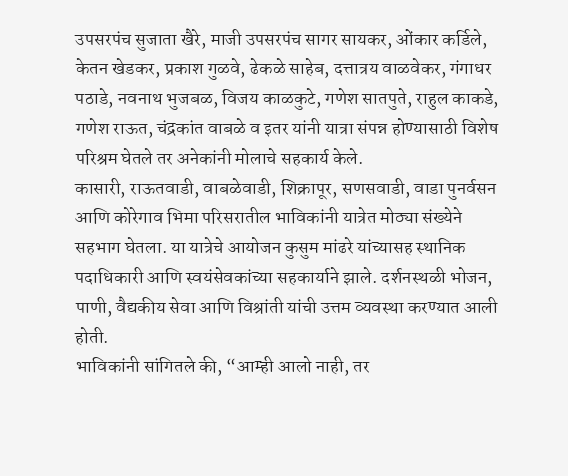उपसरपंच सुजाता खैरे, माजी उपसरपंच सागर सायकर, ओंकार कर्डिले, केतन खेडकर, प्रकाश गुळवे, ढेकळे साहेब, दत्तात्रय वाळवेकर, गंगाधर पठाडे, नवनाथ भुजबळ, विजय काळकुटे, गणेश सातपुते, राहुल काकडे, गणेश राऊत, चंद्रकांत वाबळे व इतर यांनी यात्रा संपन्न होण्यासाठी विशेष परिश्रम घेतले तर अनेकांनी मोलाचे सहकार्य केले.
कासारी, राऊतवाडी, वाबळेवाडी, शिक्रापूर, सणसवाडी, वाडा पुनर्वसन आणि कोरेगाव भिमा परिसरातील भाविकांनी यात्रेत मोठ्या संख्येने सहभाग घेतला. या यात्रेचे आयोजन कुसुम मांढरे यांच्यासह स्थानिक पदाधिकारी आणि स्वयंसेवकांच्या सहकार्याने झाले. दर्शनस्थळी भोजन, पाणी, वैद्यकीय सेवा आणि विश्रांती यांची उत्तम व्यवस्था करण्यात आली होती.
भाविकांनी सांगितले की, “आम्ही आलो नाही, तर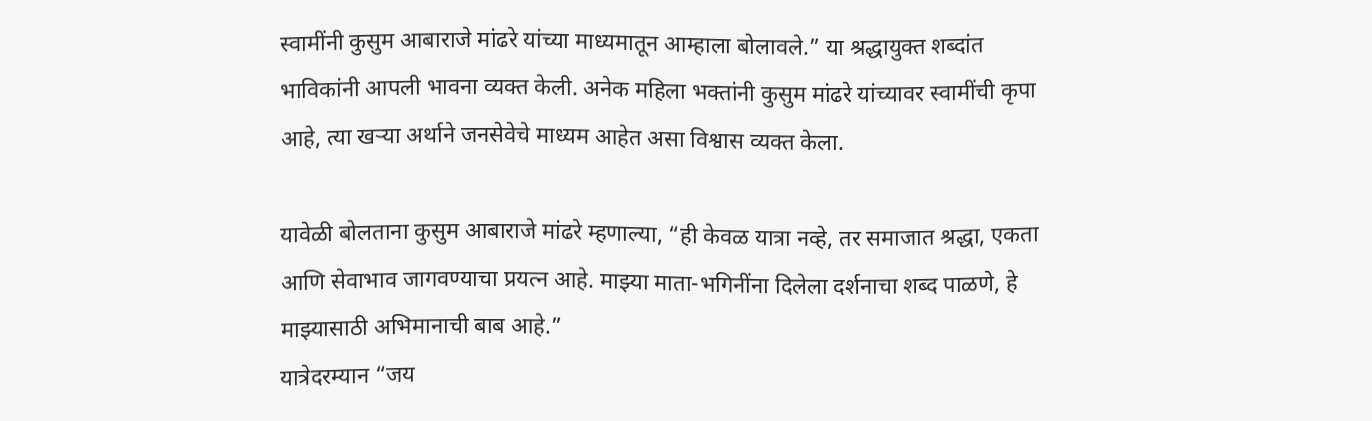स्वामींनी कुसुम आबाराजे मांढरे यांच्या माध्यमातून आम्हाला बोलावले.” या श्रद्धायुक्त शब्दांत भाविकांनी आपली भावना व्यक्त केली. अनेक महिला भक्तांनी कुसुम मांढरे यांच्यावर स्वामींची कृपा आहे, त्या खऱ्या अर्थाने जनसेवेचे माध्यम आहेत असा विश्वास व्यक्त केला.

यावेळी बोलताना कुसुम आबाराजे मांढरे म्हणाल्या, “ही केवळ यात्रा नव्हे, तर समाजात श्रद्धा, एकता आणि सेवाभाव जागवण्याचा प्रयत्न आहे. माझ्या माता-भगिनींना दिलेला दर्शनाचा शब्द पाळणे, हे माझ्यासाठी अभिमानाची बाब आहे.”
यात्रेदरम्यान “जय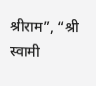श्रीराम”, “श्री स्वामी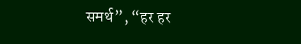समर्थ”, “हर हर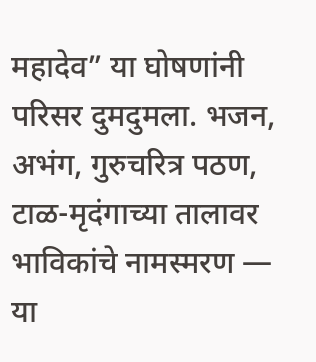महादेव” या घोषणांनी परिसर दुमदुमला. भजन, अभंग, गुरुचरित्र पठण, टाळ-मृदंगाच्या तालावर भाविकांचे नामस्मरण — या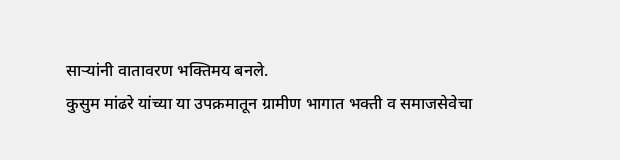साऱ्यांनी वातावरण भक्तिमय बनले.
कुसुम मांढरे यांच्या या उपक्रमातून ग्रामीण भागात भक्ती व समाजसेवेचा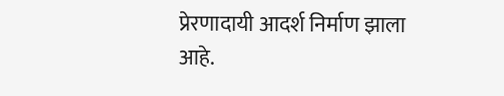प्रेरणादायी आदर्श निर्माण झाला आहे.